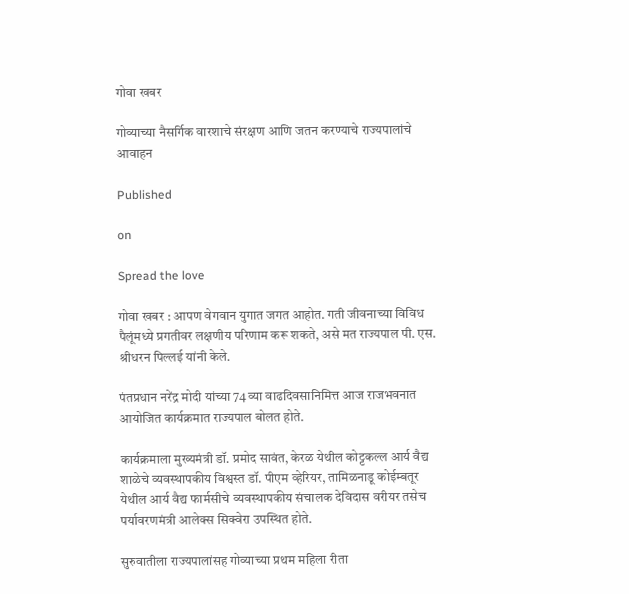गोवा खबर

गोव्याच्या नैसर्गिक वारशाचे संरक्षण आणि जतन करण्याचे राज्यपालांचे आवाहन

Published

on

Spread the love

गोवा खबर : आपण वेगवान युगात जगत आहोत. गती जीवनाच्या विविध पैलूंमध्ये प्रगतीवर लक्षणीय परिणाम करू शकते, असे मत राज्यपाल पी. एस. श्रीधरन पिल्लई यांनी केले.

पंतप्रधान नरेंद्र मोदी यांच्या 74 व्या वाढदिवसानिमित्त आज राजभवनात आयोजित कार्यक्रमात राज्यपाल बोलत होते.

कार्यक्रमाला मुख्यमंत्री डॉ. प्रमोद सावंत, केरळ येथील कोट्टकल्ल आर्य वैद्य शाळेचे व्यवस्थापकीय विश्वस्त डॉ. पीएम व्हेरियर, तामिळनाडू कोईम्बतूर येथील आर्य वैद्य फार्मसीचे व्यवस्थापकीय संचालक देविदास वरीयर तसेच पर्यावरणमंत्री आलेक्स सिक्वेरा उपस्थित होते.

सुरुवातीला राज्यपालांसह गोव्याच्या प्रथम महिला रीता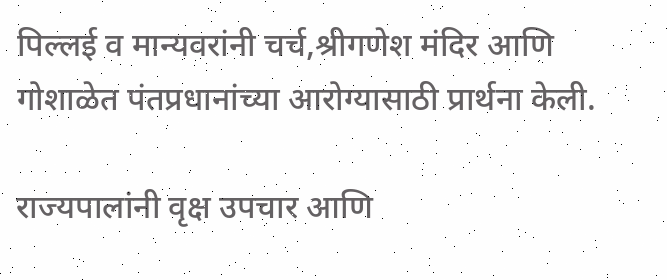पिल्लई व मान्यवरांनी चर्च,श्रीगणेश मंदिर आणि गोशाळेत पंतप्रधानांच्या आरोग्यासाठी प्रार्थना केली.

राज्यपालांनी वृक्ष उपचार आणि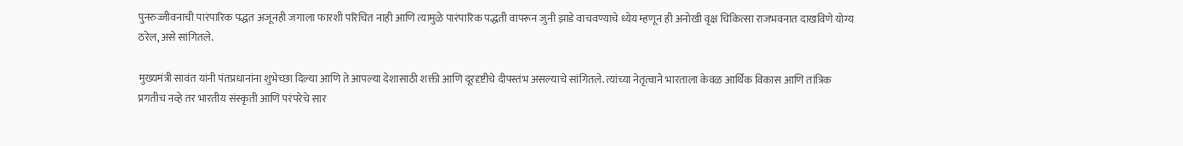पुनरुज्जीवनाची पारंपारिक पद्धत अजूनही जगाला फारशी परिचित नाही आणि त्यामुळे पारंपारिक पद्धती वापरून जुनी झाडे वाचवण्याचे ध्येय म्हणून ही अनोखी वृक्ष चिकित्सा राजभवनात दाखविणे योग्य ठरेल, असे सांगितले.

मुख्यमंत्री सावंत यांनी पंतप्रधानांना शुभेच्छा दिल्या आणि ते आपल्या देशासाठी शक्ती आणि दूरदृष्टीचे दीपस्तंभ असल्याचे सांगितले. त्यांच्या नेतृत्वाने भारताला केवळ आर्थिक विकास आणि तांत्रिक प्रगतीच नव्हे तर भारतीय संस्कृती आणि परंपरेचे सार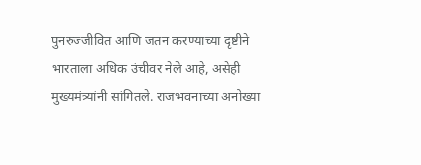पुनरुज्जीवित आणि जतन करण्याच्या दृष्टीने भारताला अधिक उंचीवर नेले आहे, असेही मुख्यमंत्र्यांनी सांगितले. राजभवनाच्या अनोख्या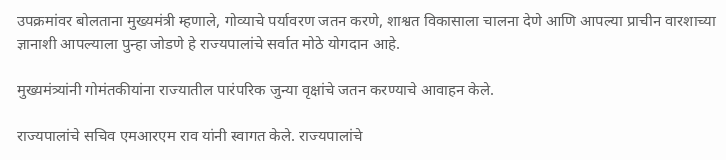उपक्रमांवर बोलताना मुख्यमंत्री म्हणाले, गोव्याचे पर्यावरण जतन करणे, शाश्वत विकासाला चालना देणे आणि आपल्या प्राचीन वारशाच्या ज्ञानाशी आपल्याला पुन्हा जोडणे हे राज्यपालांचे सर्वात मोठे योगदान आहे.

मुख्यमंत्र्यांनी गोमंतकीयांना राज्यातील पारंपरिक जुन्या वृक्षांचे जतन करण्याचे आवाहन केले.

राज्यपालांचे सचिव एमआरएम राव यांनी स्वागत केले. राज्यपालांचे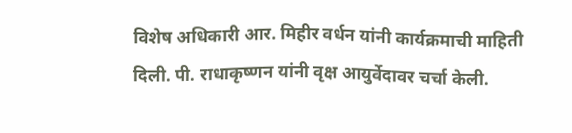विशेष अधिकारी आर. मिहीर वर्धन यांनी कार्यक्रमाची माहिती दिली. पी. राधाकृष्णन यांनी वृक्ष आयुर्वेदावर चर्चा केली.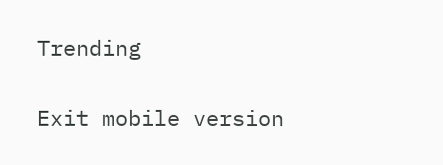Trending

Exit mobile version